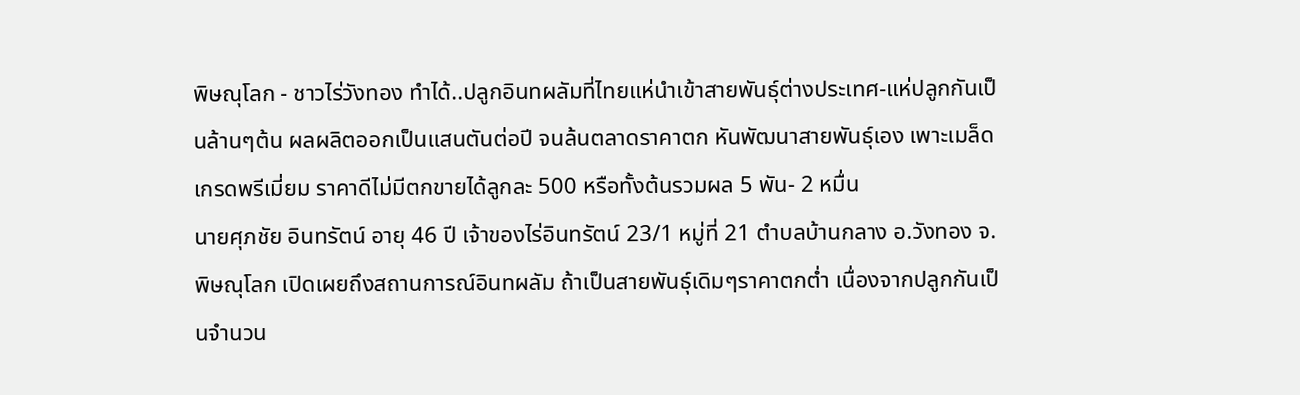พิษณุโลก - ชาวไร่วังทอง ทำได้..ปลูกอินทผลัมที่ไทยแห่นำเข้าสายพันธุ์ต่างประเทศ-แห่ปลูกกันเป็นล้านๆต้น ผลผลิตออกเป็นแสนตันต่อปี จนล้นตลาดราคาตก หันพัฒนาสายพันธุ์เอง เพาะเมล็ดเกรดพรีเมี่ยม ราคาดีไม่มีตกขายได้ลูกละ 500 หรือทั้งต้นรวมผล 5 พัน- 2 หมื่น
นายศุภชัย อินทรัตน์ อายุ 46 ปี เจ้าของไร่อินทรัตน์ 23/1 หมู่ที่ 21 ตำบลบ้านกลาง อ.วังทอง จ.พิษณุโลก เปิดเผยถึงสถานการณ์อินทผลัม ถ้าเป็นสายพันธุ์เดิมๆราคาตกต่ำ เนื่องจากปลูกกันเป็นจำนวน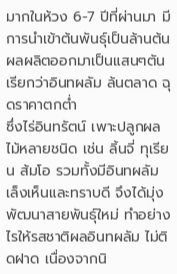มากในห้วง 6-7 ปีที่ผ่านมา มีการนำเข้าต้นพันธุ์เป็นล้านต้น ผลผลิตออกมาเป็นแสนๆตัน เรียกว่าอินทผลัม ล้นตลาด ฉุดราคาตกต่ำ
ซึ่งไร่อินทรัตน์ เพาะปลูกผลไม้หลายชนิด เช่น ลิ้นจี่ ทุเรียน ส้มโอ รวมทั้งมีอินทผลัม เล็งเห็นและทราบดี จึงได้มุ่งพัฒนาสายพันธุ์ใหม่ ทำอย่างไรให้รสชาติผลอินทผลัม ไม่ติดฝาด เนื่องจากนิ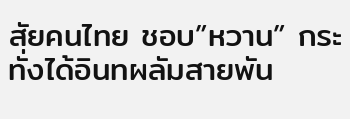สัยคนไทย ชอบ”หวาน” กระทั่งได้อินทผลัมสายพัน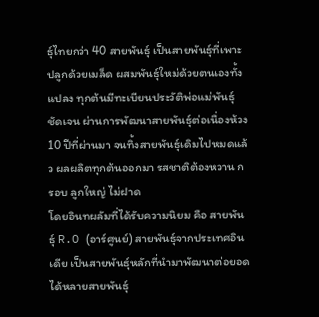ธุ์ไทยกว่า 40 สายพันธุ์ เป็นสายพันธุ์ที่เพาะปลูกด้วยเมล็ด ผสมพันธุ์ใหม่ด้วยตนเองทั้งแปลง ทุกต้นมีทะเบียนประวัติพ่อแม่พันธุ์ชัดเจน ผ่านการพัฒนาสายพันธุ์ต่อเนื่องห้วง 10 ปีที่ผ่านมา จนทิ้งสายพันธุ์เดิมไปหมดแล้ว ผลผลิตทุกต้นออกมา รสชาติต้องหวาน กรอบ ลูกใหญ่ ไม่ฝาด
โดยอินทผลัมที่ได้รับความนิยม คือ สายพันธุ์ R.O (อาร์ศูนย์) สายพันธุ์จากประเทศอินเดีย เป็นสายพันธุ์หลักที่นำมาพัฒนาต่อยอดได้หลายสายพันธุ์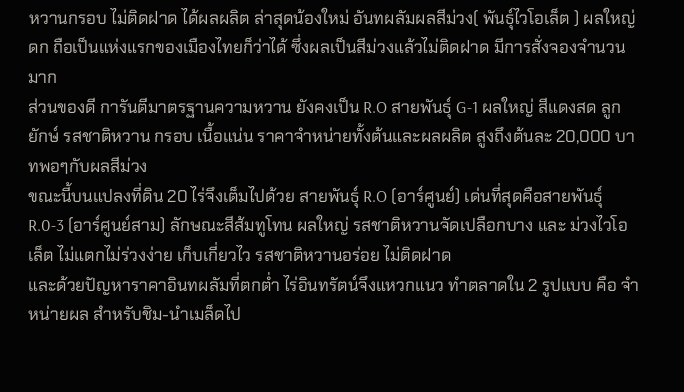หวานกรอบ ไม่ติดฝาด ได้ผลผลิต ล่าสุดน้องใหม่ อันทผลัมผลสีม่วง( พันธุ์ไวโอเล็ต ) ผลใหญ่ ดก ถือเป็นแห่งแรกของเมืองไทยก็ว่าได้ ซึ่งผลเป็นสีม่วงแล้วไม่ติดฝาด มีการสั่งจองจำนวนมาก
ส่วนของดี การันตีมาตรฐานความหวาน ยังคงเป็น R.O สายพันธุ์ G-1 ผลใหญ่ สีแดงสด ลูกยักษ์ รสชาติหวาน กรอบ เนื้อแน่น ราคาจำหน่ายทั้งต้นและผลผลิต สูงถึงต้นละ 20,000 บาทพอๆกับผลสีม่วง
ขณะนี้บนแปลงที่ดิน 20 ไร่จึงเต็มไปด้วย สายพันธุ์ R.O (อาร์ศูนย์) เด่นที่สุดคือสายพันธุ์ R.0-3 (อาร์ศูนย์สาม) ลักษณะสีส้มทูโทน ผลใหญ่ รสชาติหวานจัดเปลือกบาง และ ม่วงไวโอเล็ต ไม่แตกไม่ร่วงง่าย เก็บเกี่ยวไว รสชาติหวานอร่อย ไม่ติดฝาด
และด้วยปัญหาราคาอินทผลัมที่ตกต่ำ ไร่อินทรัตน์จึงแหวกแนว ทำตลาดใน 2 รูปแบบ คือ จำหน่ายผล สำหรับชิม-นำเมล็ดไป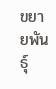ขยายพันธุ์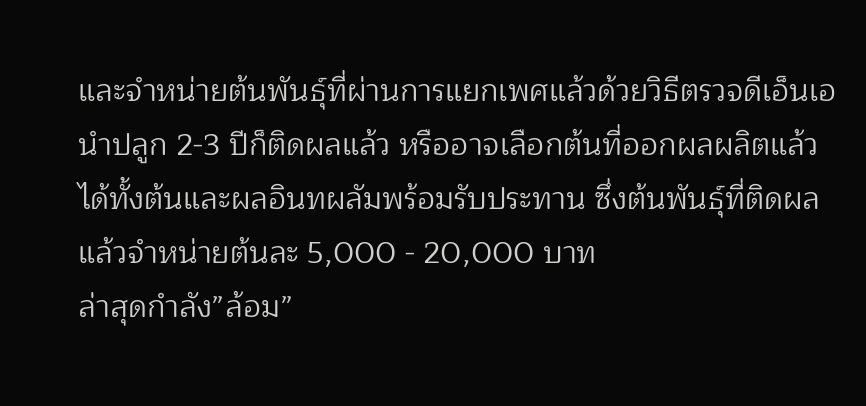และจำหน่ายต้นพันธุ์ที่ผ่านการแยกเพศแล้วด้วยวิธีตรวจดีเอ็นเอ นำปลูก 2-3 ปีก็ติดผลแล้ว หรืออาจเลือกต้นที่ออกผลผลิตแล้วได้ทั้งต้นและผลอินทผลัมพร้อมรับประทาน ซึ่งต้นพันธุ์ที่ติดผลแล้วจำหน่ายต้นละ 5,000 - 20,000 บาท
ล่าสุดกำลัง”ล้อม”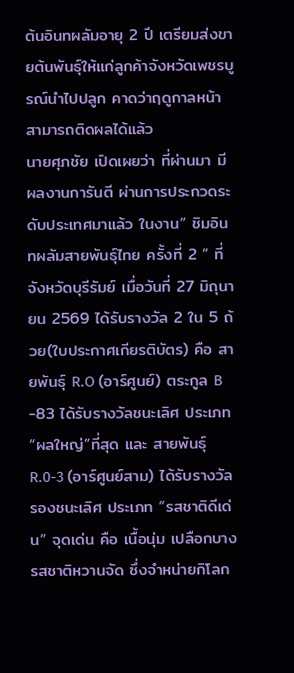ต้นอินทผลัมอายุ 2 ปี เตรียมส่งขายต้นพันธุ์ให้แก่ลูกค้าจังหวัดเพชรบูรณ์นำไปปลูก คาดว่าฤดูกาลหน้าสามารถติดผลได้แล้ว
นายศุภชัย เปิดเผยว่า ที่ผ่านมา มีผลงานการันตี ผ่านการประกวดระดับประเทศมาแล้ว ในงาน” ชิมอินทผลัมสายพันธุ์ไทย ครั้งที่ 2 ” ที่จังหวัดบุรีรัมย์ เมื่อวันที่ 27 มิถุนายน 2569 ได้รับรางวัล 2 ใน 5 ถ้วย(ใบประกาศเกียรติบัตร) คือ สายพันธุ์ R.O (อาร์ศูนย์) ตระกูล B -83 ได้รับรางวัลชนะเลิศ ประเภท “ผลใหญ่”ที่สุด และ สายพันธุ์ R.0-3 (อาร์ศูนย์สาม) ได้รับรางวัลรองชนะเลิศ ประเภท “รสชาติดีเด่น” จุดเด่น คือ เนื้อนุ่ม เปลือกบาง รสชาติหวานจัด ซึ่งจำหน่ายกิโลก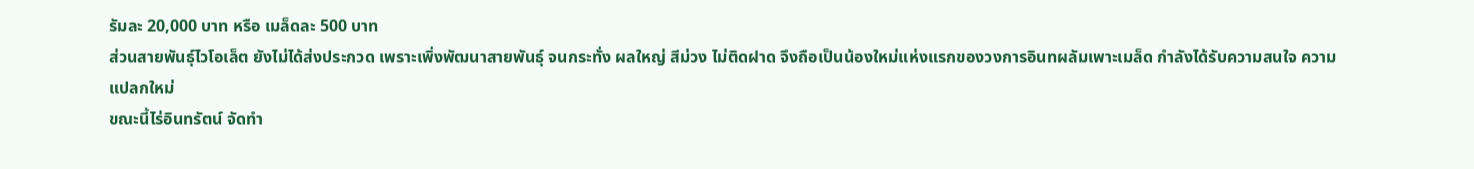รัมละ 20,000 บาท หรือ เมล็ดละ 500 บาท
ส่วนสายพันธุ์ไวโอเล็ต ยังไม่ได้ส่งประกวด เพราะเพิ่งพัฒนาสายพันธุ์ จนกระทั่ง ผลใหญ่ สีม่วง ไม่ติดฝาด จึงถือเป็นน้องใหม่แห่งแรกของวงการอินทผลัมเพาะเมล็ด กำลังได้รับความสนใจ ความแปลกใหม่
ขณะนี้ไร่อินทรัตน์ จัดทำ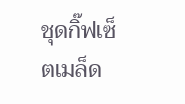ชุดกิ๊ฟเซ็ตเมล็ด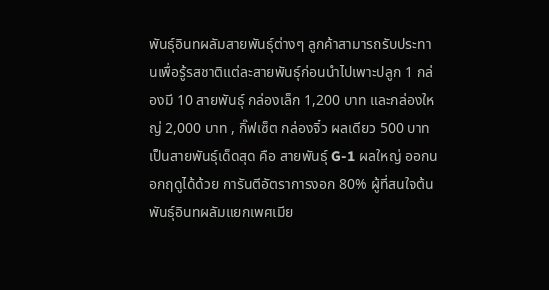พันธุ์อินทผลัมสายพันธุ์ต่างๆ ลูกค้าสามารถรับประทานเพื่อรู้รสชาติแต่ละสายพันธุ์ก่อนนำไปเพาะปลูก 1 กล่องมี 10 สายพันธุ์ กล่องเล็ก 1,200 บาท และกล่องใหญ่ 2,000 บาท , กิ๊ฟเซ็ต กล่องจิ๋ว ผลเดียว 500 บาทเป็นสายพันธุ์เด็ดสุด คือ สายพันธุ์ G-1 ผลใหญ่ ออกนอกฤดูได้ด้วย การันตีอัตราการงอก 80% ผู้ที่สนใจต้นพันธุ์อินทผลัมแยกเพศเมีย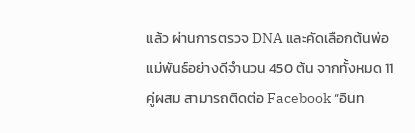แล้ว ผ่านการตรวจ DNA และคัดเลือกต้นพ่อแม่พันธ์อย่างดีจำนวน 450 ต้น จากทั้งหมด 11 คู่ผสม สามารถติดต่อ Facebook “อินท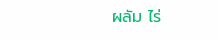ผลัม ไร่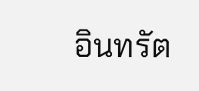อินทรัต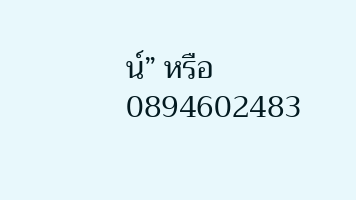น์” หรือ 0894602483